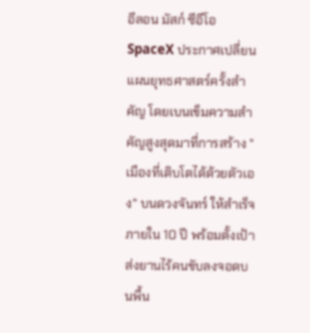อีลอน มัสก์ ซีอีโอ SpaceX ประกาศเปลี่ยนแผนยุทธศาสตร์ครั้งสำคัญ โดยเบนเข็มความสำคัญสูงสุดมาที่การสร้าง "เมืองที่เติบโตได้ด้วยตัวเอง" บนดวงจันทร์ ให้สำเร็จภายใน 10 ปี พร้อมตั้งเป้าส่งยานไร้คนขับลงจอดบนพื้น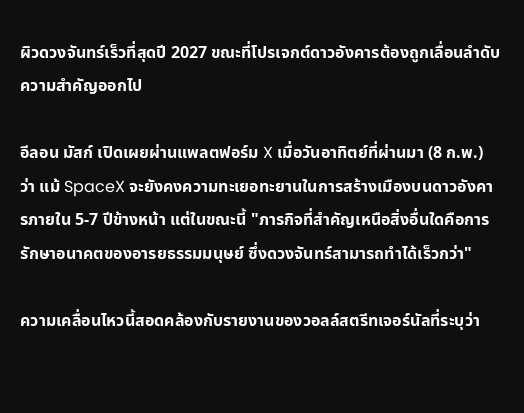ผิวดวงจันทร์เร็วที่สุดปี 2027 ขณะที่โปรเจกต์ดาวอังคารต้องถูกเลื่อนลำดับความสำคัญออกไป

อีลอน มัสก์ เปิดเผยผ่านแพลตฟอร์ม X เมื่อวันอาทิตย์ที่ผ่านมา (8 ก.พ.) ว่า แม้ SpaceX จะยังคงความทะเยอทะยานในการสร้างเมืองบนดาวอังคารภายใน 5-7 ปีข้างหน้า แต่ในขณะนี้ "ภารกิจที่สำคัญเหนือสิ่งอื่นใดคือการรักษาอนาคตของอารยธรรมมนุษย์ ซึ่งดวงจันทร์สามารถทำได้เร็วกว่า"

ความเคลื่อนไหวนี้สอดคล้องกับรายงานของวอลล์สตรีทเจอร์นัลที่ระบุว่า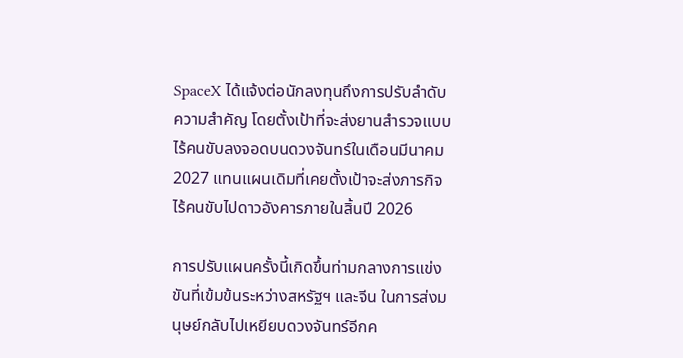SpaceX ได้แจ้งต่อนักลงทุนถึงการปรับลำดับความสำคัญ โดยตั้งเป้าที่จะส่งยานสำรวจแบบไร้คนขับลงจอดบนดวงจันทร์ในเดือนมีนาคม 2027 แทนแผนเดิมที่เคยตั้งเป้าจะส่งภารกิจไร้คนขับไปดาวอังคารภายในสิ้นปี 2026

การปรับแผนครั้งนี้เกิดขึ้นท่ามกลางการแข่งขันที่เข้มข้นระหว่างสหรัฐฯ และจีน ในการส่งมนุษย์กลับไปเหยียบดวงจันทร์อีกค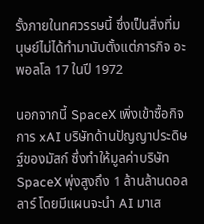รั้งภายในทศวรรษนี้ ซึ่งเป็นสิ่งที่มนุษย์ไม่ได้ทำมานับตั้งแต่ภารกิจ อะพอลโล 17 ในปี 1972

นอกจากนี้ SpaceX เพิ่งเข้าซื้อกิจการ xAI บริษัทด้านปัญญาประดิษฐ์ของมัสก์ ซึ่งทำให้มูลค่าบริษัท SpaceX พุ่งสูงถึง 1 ล้านล้านดอลลาร์ โดยมีแผนจะนำ AI มาเส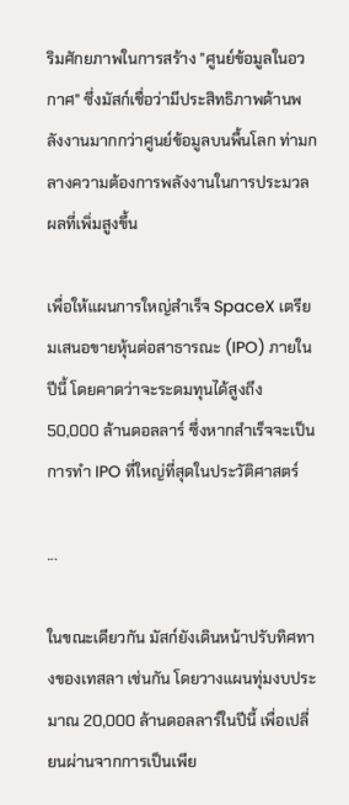ริมศักยภาพในการสร้าง "ศูนย์ข้อมูลในอวกาศ" ซึ่งมัสก์เชื่อว่ามีประสิทธิภาพด้านพลังงานมากกว่าศูนย์ข้อมูลบนพื้นโลก ท่ามกลางความต้องการพลังงานในการประมวลผลที่เพิ่มสูงขึ้น

เพื่อให้แผนการใหญ่สำเร็จ SpaceX เตรียมเสนอขายหุ้นต่อสาธารณะ (IPO) ภายในปีนี้ โดยคาดว่าจะระดมทุนได้สูงถึง 50,000 ล้านดอลลาร์ ซึ่งหากสำเร็จจะเป็นการทำ IPO ที่ใหญ่ที่สุดในประวัติศาสตร์

...

ในขณะเดียวกัน มัสก์ยังเดินหน้าปรับทิศทางของเทสลา เช่นกัน โดยวางแผนทุ่มงบประมาณ 20,000 ล้านดอลลาร์ในปีนี้ เพื่อเปลี่ยนผ่านจากการเป็นเพีย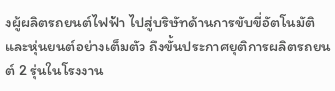งผู้ผลิตรถยนต์ไฟฟ้า ไปสู่บริษัทด้านการขับขี่อัตโนมัติและหุ่นยนต์อย่างเต็มตัว ถึงขั้นประกาศยุติการผลิตรถยนต์ 2 รุ่นในโรงงาน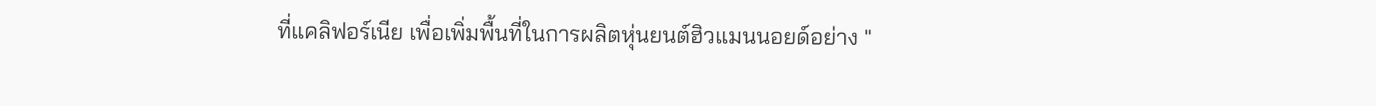ที่แคลิฟอร์เนีย เพื่อเพิ่มพื้นที่ในการผลิตหุ่นยนต์ฮิวแมนนอยด์อย่าง "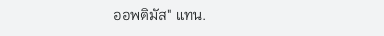ออพติมัส" แทน.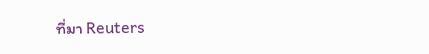ที่มา Reuters